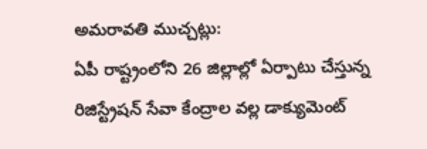అమరావతి ముచ్చట్లు:
ఏపీ రాష్ట్రంలోని 26 జిల్లాల్లో ఏర్పాటు చేస్తున్న రిజిస్ట్రేషన్ సేవా కేంద్రాల వల్ల డాక్యుమెంట్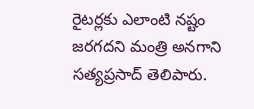రైటర్లకు ఎలాంటి నష్టం జరగదని మంత్రి అనగాని సత్యప్రసాద్ తెలిపారు.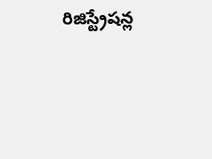రిజిస్ట్రేషన్ల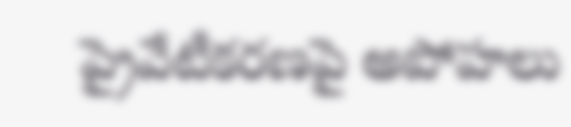ప్రైవేటీకరణపై అపోహలు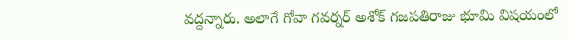వద్దన్నారు. అలాగే గోవా గవర్నర్ అశోక్ గజపతిరాజు భూమి విషయంలో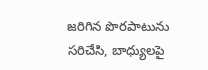జరిగిన పొరపాటును సరిచేసి, బాధ్యులపై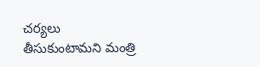చర్యలు తీసుకుంటామని మంత్రి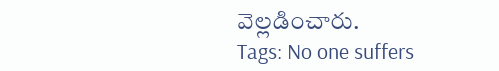వెల్లడించారు.
Tags: No one suffers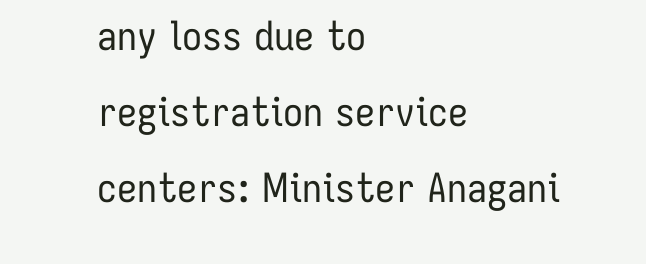any loss due to registration service centers: Minister Anagani